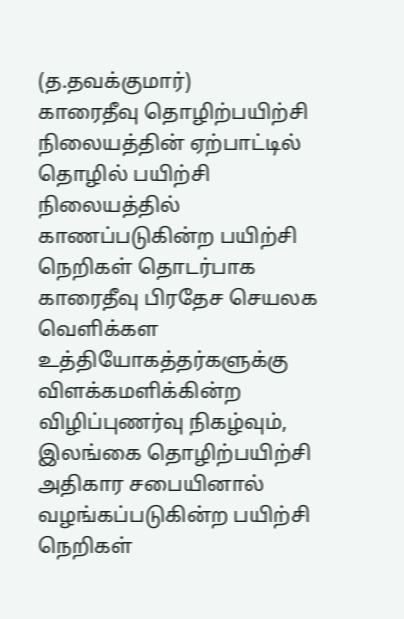(த.தவக்குமார்)
காரைதீவு தொழிற்பயிற்சி நிலையத்தின் ஏற்பாட்டில் தொழில் பயிற்சி நிலையத்தில் காணப்படுகின்ற பயிற்சி நெறிகள் தொடர்பாக காரைதீவு பிரதேச செயலக வெளிக்கள உத்தியோகத்தர்களுக்கு விளக்கமளிக்கின்ற விழிப்புணர்வு நிகழ்வும், இலங்கை தொழிற்பயிற்சி அதிகார சபையினால் வழங்கப்படுகின்ற பயிற்சி நெறிகள்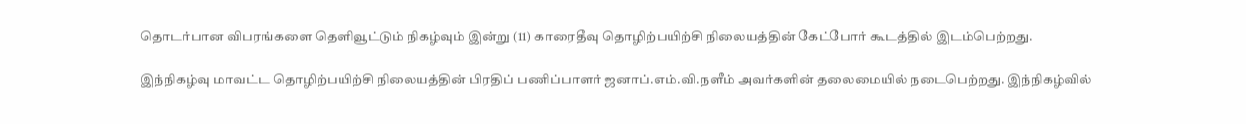தொடர்பான விபரங்களை தெளிவூட்டும் நிகழ்வும் இன்று (11) காரைதீவு தொழிற்பயிற்சி நிலையத்தின் கேட்போர் கூடத்தில் இடம்பெற்றது.

இந்நிகழ்வு மாவட்ட தொழிற்பயிற்சி நிலையத்தின் பிரதிப் பணிப்பாளர் ஜனாப்.எம்.வி.நளீம் அவர்களின் தலைமையில் நடைபெற்றது. இந்நிகழ்வில்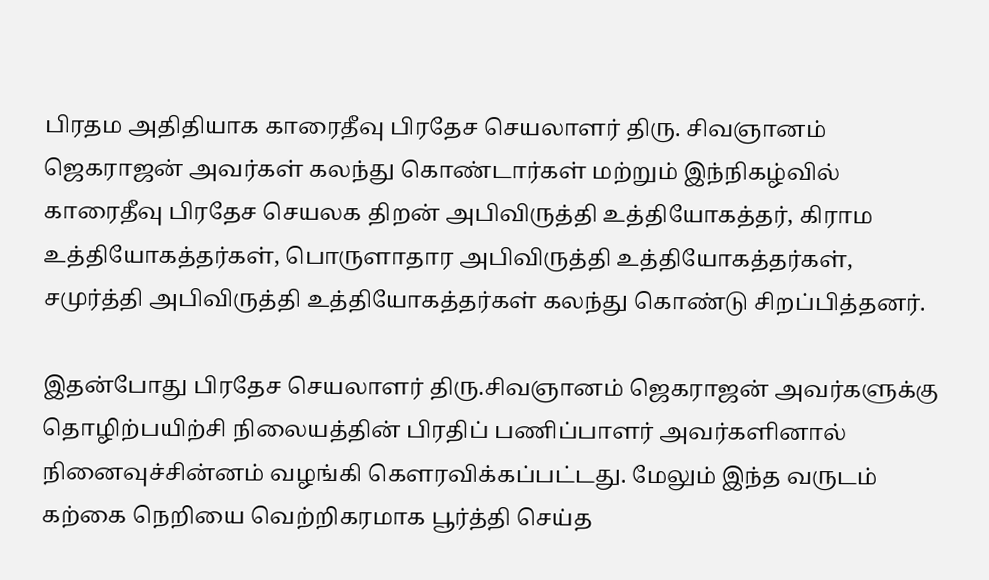பிரதம அதிதியாக காரைதீவு பிரதேச செயலாளர் திரு. சிவஞானம் ஜெகராஜன் அவர்கள் கலந்து கொண்டார்கள் மற்றும் இந்நிகழ்வில் காரைதீவு பிரதேச செயலக திறன் அபிவிருத்தி உத்தியோகத்தர், கிராம உத்தியோகத்தர்கள், பொருளாதார அபிவிருத்தி உத்தியோகத்தர்கள், சமுர்த்தி அபிவிருத்தி உத்தியோகத்தர்கள் கலந்து கொண்டு சிறப்பித்தனர்.

இதன்போது பிரதேச செயலாளர் திரு.சிவஞானம் ஜெகராஜன் அவர்களுக்கு தொழிற்பயிற்சி நிலையத்தின் பிரதிப் பணிப்பாளர் அவர்களினால் நினைவுச்சின்னம் வழங்கி கௌரவிக்கப்பட்டது. மேலும் இந்த வருடம் கற்கை நெறியை வெற்றிகரமாக பூர்த்தி செய்த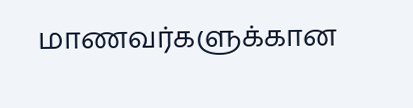மாணவர்களுக்கான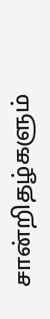சான்றிதழ்களும்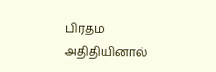பிரதம அதிதியினால்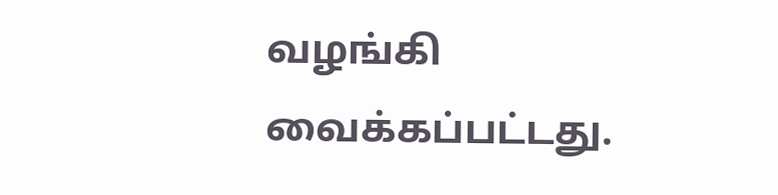வழங்கி வைக்கப்பட்டது.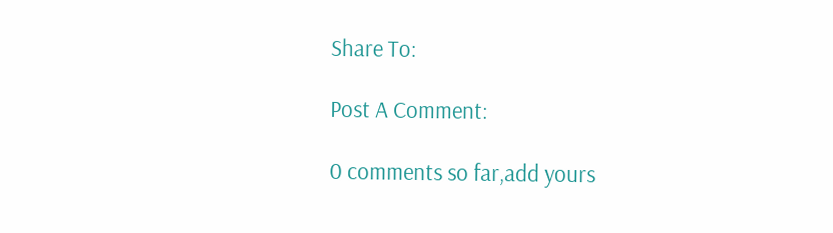Share To:

Post A Comment:

0 comments so far,add yours